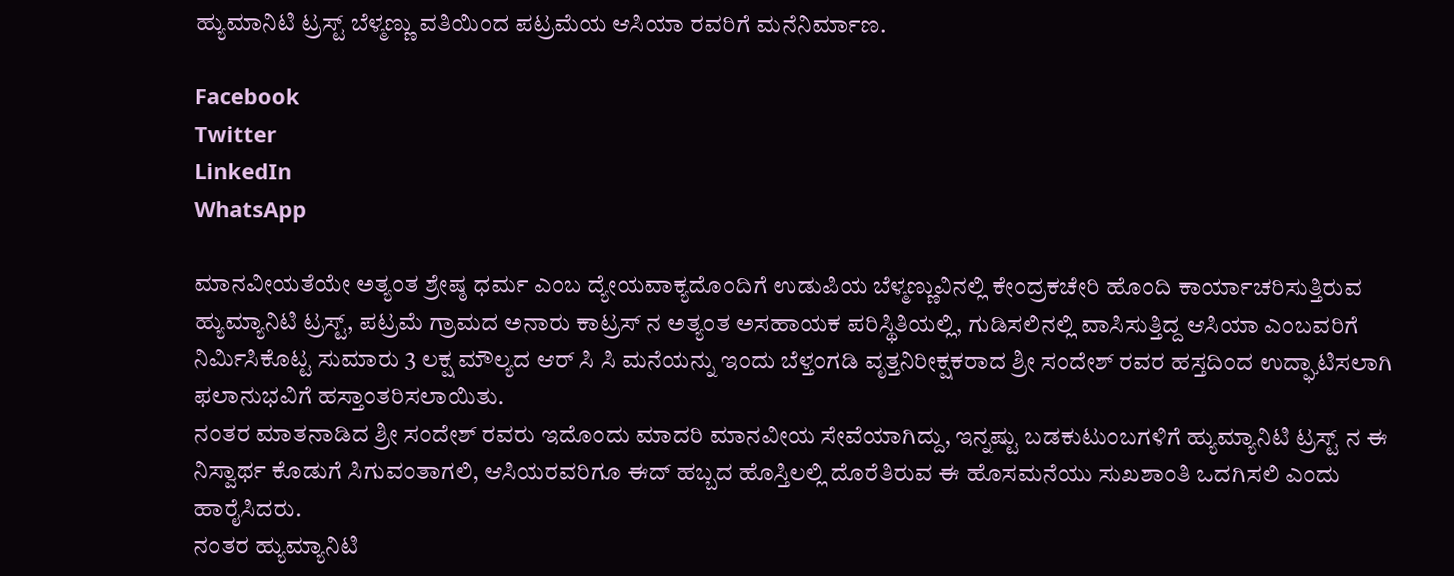ಹ್ಯುಮಾನಿಟಿ ಟ್ರಸ್ಟ್ ಬೆಳ್ಮಣ್ಣು ವತಿಯಿಂದ ಪಟ್ರಮೆಯ ಆಸಿಯಾ ರವರಿಗೆ ಮನೆನಿರ್ಮಾಣ.

Facebook
Twitter
LinkedIn
WhatsApp

ಮಾನವೀಯತೆಯೇ ಅತ್ಯಂತ ಶ್ರೇಷ್ಠ ಧರ್ಮ ಎಂಬ ದ್ಯೇಯವಾಕ್ಯದೊಂದಿಗೆ ಉಡುಪಿಯ ಬೆಳ್ಮಣ್ಣುವಿನಲ್ಲಿ ಕೇಂದ್ರಕಚೇರಿ ಹೊಂದಿ ಕಾರ್ಯಾಚರಿಸುತ್ತಿರುವ ಹ್ಯುಮ್ಯಾನಿಟಿ ಟ್ರಸ್ಟ್, ಪಟ್ರಮೆ ಗ್ರಾಮದ ಅನಾರು ಕಾಟ್ರಸ್ ನ ಅತ್ಯಂತ ಅಸಹಾಯಕ ಪರಿಸ್ಥಿತಿಯಲ್ಲಿ, ಗುಡಿಸಲಿನಲ್ಲಿ ವಾಸಿಸುತ್ತಿದ್ದ ಆಸಿಯಾ ಎಂಬವರಿಗೆ ನಿರ್ಮಿಸಿಕೊಟ್ಟ ಸುಮಾರು 3 ಲಕ್ಷ ಮೌಲ್ಯದ ಆರ್ ಸಿ ಸಿ ಮನೆಯನ್ನು ಇಂದು ಬೆಳ್ತಂಗಡಿ ವೃತ್ತನಿರೀಕ್ಷಕರಾದ ಶ್ರೀ ಸಂದೇಶ್ ರವರ ಹಸ್ತದಿಂದ ಉದ್ಘಾಟಿಸಲಾಗಿ ಫಲಾನುಭವಿಗೆ ಹಸ್ತಾಂತರಿಸಲಾಯಿತು.
ನಂತರ ಮಾತನಾಡಿದ ಶ್ರೀ ಸಂದೇಶ್ ರವರು ಇದೊಂದು ಮಾದರಿ ಮಾನವೀಯ ಸೇವೆಯಾಗಿದ್ದು, ಇನ್ನಷ್ಟು ಬಡಕುಟುಂಬಗಳಿಗೆ ಹ್ಯುಮ್ಯಾನಿಟಿ ಟ್ರಸ್ಟ್ ನ ಈ ನಿಸ್ವಾರ್ಥ ಕೊಡುಗೆ ಸಿಗುವಂತಾಗಲಿ, ಆಸಿಯರವರಿಗೂ ಈದ್ ಹಬ್ಬದ ಹೊಸ್ತಿಲಲ್ಲಿ ದೊರೆತಿರುವ ಈ ಹೊಸಮನೆಯು ಸುಖಶಾಂತಿ ಒದಗಿಸಲಿ ಎಂದು ಹಾರೈಸಿದರು.
ನಂತರ ಹ್ಯುಮ್ಯಾನಿಟಿ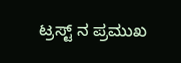ಟ್ರಸ್ಟ್ ನ ಪ್ರಮುಖ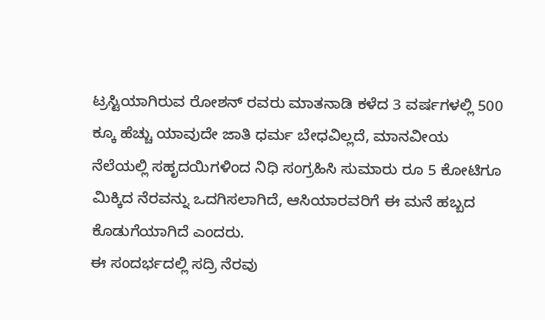ಟ್ರಸ್ಟಿಯಾಗಿರುವ ರೋಶನ್ ರವರು ಮಾತನಾಡಿ ಕಳೆದ 3 ವರ್ಷಗಳಲ್ಲಿ 500 ಕ್ಕೂ ಹೆಚ್ಚು ಯಾವುದೇ ಜಾತಿ ಧರ್ಮ ಬೇಧವಿಲ್ಲದೆ, ಮಾನವೀಯ ನೆಲೆಯಲ್ಲಿ ಸಹೃದಯಿಗಳಿಂದ ನಿಧಿ ಸಂಗ್ರಹಿಸಿ ಸುಮಾರು ರೂ 5 ಕೋಟಿಗೂ ಮಿಕ್ಕಿದ ನೆರವನ್ನು ಒದಗಿಸಲಾಗಿದೆ, ಆಸಿಯಾರವರಿಗೆ ಈ ಮನೆ ಹಬ್ಬದ ಕೊಡುಗೆಯಾಗಿದೆ ಎಂದರು.
ಈ ಸಂದರ್ಭದಲ್ಲಿ ಸದ್ರಿ ನೆರವು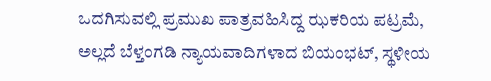ಒದಗಿಸುವಲ್ಲಿ ಪ್ರಮುಖ ಪಾತ್ರವಹಿಸಿದ್ದ ಝಕರಿಯ ಪಟ್ರಮೆ, ಅಲ್ಲದೆ ಬೆಳ್ತಂಗಡಿ ನ್ಯಾಯವಾದಿಗಳಾದ ಬಿಯಂಭಟ್, ಸ್ಥಳೀಯ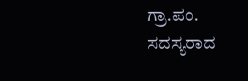ಗ್ರಾ.ಪಂ. ಸದಸ್ಯರಾದ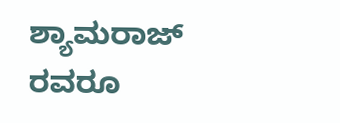ಶ್ಯಾಮರಾಜ್ ರವರೂ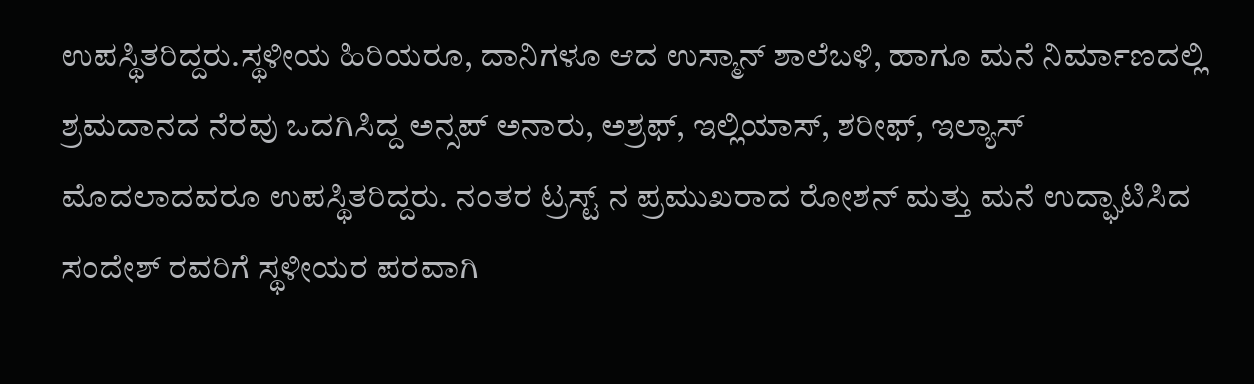ಉಪಸ್ಥಿತರಿದ್ದರು.ಸ್ಥಳೀಯ ಹಿರಿಯರೂ, ದಾನಿಗಳೂ ಆದ ಉಸ್ಮಾನ್ ಶಾಲೆಬಳಿ, ಹಾಗೂ ಮನೆ ನಿರ್ಮಾಣದಲ್ಲಿ ಶ್ರಮದಾನದ ನೆರವು ಒದಗಿಸಿದ್ದ ಅನ್ಸಪ್ ಅನಾರು, ಅಶ್ರಫ್, ಇಲ್ಲಿಯಾಸ್, ಶರೀಫ್, ಇಲ್ಯಾಸ್ ಮೊದಲಾದವರೂ ಉಪಸ್ಥಿತರಿದ್ದರು. ನಂತರ ಟ್ರಸ್ಟ್ ನ ಪ್ರಮುಖರಾದ ರೋಶನ್ ಮತ್ತು ಮನೆ ಉದ್ಘಾಟಿಸಿದ ಸಂದೇಶ್ ರವರಿಗೆ ಸ್ಥಳೀಯರ ಪರವಾಗಿ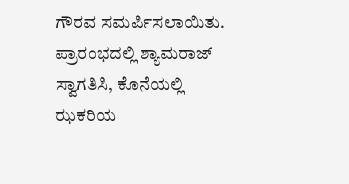ಗೌರವ ಸಮರ್ಪಿಸಲಾಯಿತು. ಪ್ರಾರಂಭದಲ್ಲಿ ಶ್ಯಾಮರಾಜ್ ಸ್ವಾಗತಿಸಿ, ಕೊನೆಯಲ್ಲಿ ಝಕರಿಯ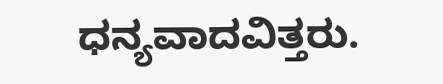ಧನ್ಯವಾದವಿತ್ತರು.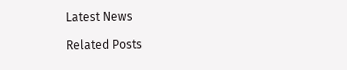Latest News

Related Posts